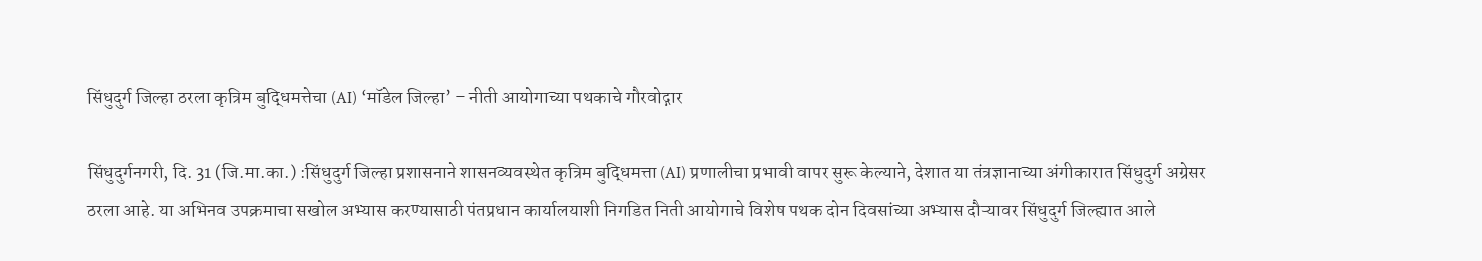सिंधुदुर्ग जिल्हा ठरला कृत्रिम बुद्धिमत्तेचा (AI) ‘मॉडेल जिल्हा’ – नीती आयोगाच्या पथकाचे गौरवोद्गार

सिंधुदुर्गनगरी, दि. 31 (जि.मा.का.) :सिंधुदुर्ग जिल्हा प्रशासनाने शासनव्यवस्थेत कृत्रिम बुद्धिमत्ता (AI) प्रणालीचा प्रभावी वापर सुरू केल्याने, देशात या तंत्रज्ञानाच्या अंगीकारात सिंधुदुर्ग अग्रेसर ठरला आहे. या अभिनव उपक्रमाचा सखोल अभ्यास करण्यासाठी पंतप्रधान कार्यालयाशी निगडित निती आयोगाचे विशेष पथक दोन दिवसांच्या अभ्यास दौऱ्यावर सिंधुदुर्ग जिल्ह्यात आले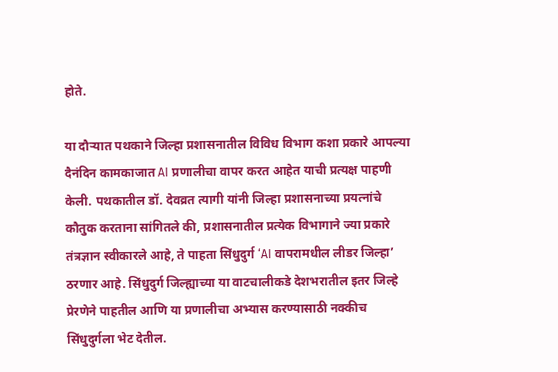होते.

या दौऱ्यात पथकाने जिल्हा प्रशासनातील विविध विभाग कशा प्रकारे आपल्या दैनंदिन कामकाजात AI प्रणालीचा वापर करत आहेत याची प्रत्यक्ष पाहणी केली. पथकातील डॉ. देवव्रत त्यागी यांनी जिल्हा प्रशासनाच्या प्रयत्नांचे कौतुक करताना सांगितले की, प्रशासनातील प्रत्येक विभागाने ज्या प्रकारे तंत्रज्ञान स्वीकारले आहे, ते पाहता सिंधुदुर्ग ‘AI वापरामधील लीडर जिल्हा’ ठरणार आहे. सिंधुदुर्ग जिल्ह्याच्या या वाटचालीकडे देशभरातील इतर जिल्हे प्रेरणेने पाहतील आणि या प्रणालीचा अभ्यास करण्यासाठी नक्कीच सिंधुदुर्गला भेट देतील.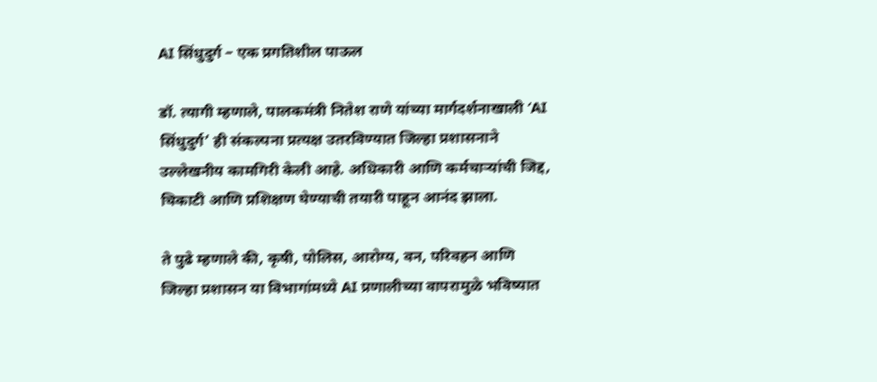AI सिंधुदुर्ग – एक प्रगतिशील पाऊल

डॉ. त्यागी म्हणाले, पालकमंत्री नितेश राणे यांच्या मार्गदर्शनाखाली ‘AI सिंधुदुर्ग’ ही संकल्पना प्रत्यक्ष उतरविण्यात जिल्हा प्रशासनाने उल्लेखनीय कामगिरी केली आहे. अधिकारी आणि कर्मचाऱ्यांची जिद्द, चिकाटी आणि प्रशिक्षण घेण्याची तयारी पाहून आनंद झाला.

ते पुढे म्हणाले की, कृषी, पोलिस, आरोग्य, वन, परिवहन आणि जिल्हा प्रशासन या विभागांमध्ये AI प्रणालीच्या वापरामुळे भविष्यात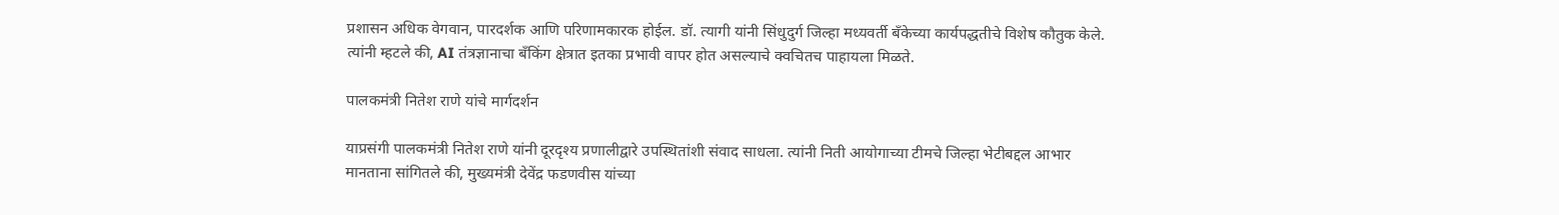प्रशासन अधिक वेगवान, पारदर्शक आणि परिणामकारक होईल. डॉ. त्यागी यांनी सिंधुदुर्ग जिल्हा मध्यवर्ती बँकेच्या कार्यपद्धतीचे विशेष कौतुक केले. त्यांनी म्हटले की, AI तंत्रज्ञानाचा बँकिंग क्षेत्रात इतका प्रभावी वापर होत असल्याचे क्वचितच पाहायला मिळते.

पालकमंत्री नितेश राणे यांचे मार्गदर्शन

याप्रसंगी पालकमंत्री नितेश राणे यांनी दूरदृश्य प्रणालीद्वारे उपस्थितांशी संवाद साधला. त्यांनी निती आयोगाच्या टीमचे जिल्हा भेटीबद्दल आभार मानताना सांगितले की, मुख्यमंत्री देवेंद्र फडणवीस यांच्या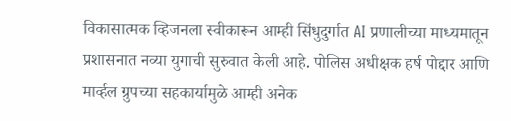विकासात्मक व्हिजनला स्वीकारून आम्ही सिंधुदुर्गात AI प्रणालीच्या माध्यमातून प्रशासनात नव्या युगाची सुरुवात केली आहे. पोलिस अधीक्षक हर्ष पोद्दार आणि मार्व्हल ग्रुपच्या सहकार्यामुळे आम्ही अनेक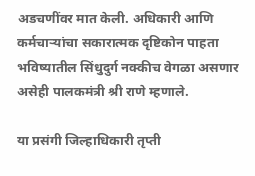अडचणींवर मात केली. अधिकारी आणि कर्मचाऱ्यांचा सकारात्मक दृष्टिकोन पाहता भविष्यातील सिंधुदुर्ग नक्कीच वेगळा असणार असेही पालकमंत्री श्री राणे म्हणाले.

या प्रसंगी जिल्हाधिकारी तृप्ती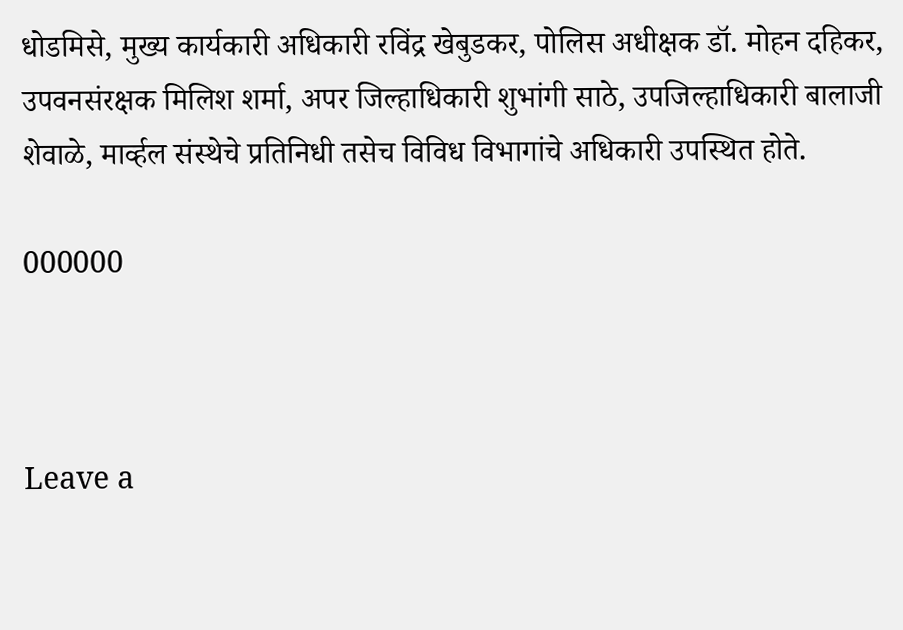धोडमिसे, मुख्य कार्यकारी अधिकारी रविंद्र खेबुडकर, पोलिस अधीक्षक डॉ. मोहन दहिकर, उपवनसंरक्षक मिलिश शर्मा, अपर जिल्हाधिकारी शुभांगी साठे, उपजिल्हाधिकारी बालाजी शेवाळे, मार्व्हल संस्थेचे प्रतिनिधी तसेच विविध विभागांचे अधिकारी उपस्थित होते.

000000



Leave a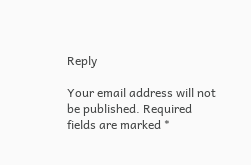Reply

Your email address will not be published. Required fields are marked *